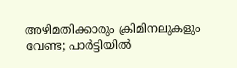അഴിമതിക്കാരും ക്രിമിനലുകളും വേണ്ട; പാർട്ടിയിൽ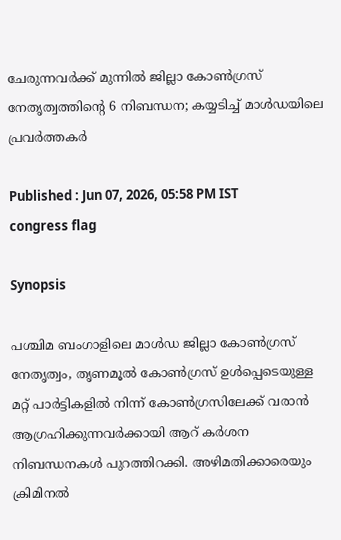ചേരുന്നവർക്ക് മുന്നിൽ ജില്ലാ കോൺഗ്രസ് നേതൃത്വത്തിൻ്റെ 6 നിബന്ധന; കയ്യടിച്ച് മാൾഡയിലെ പ്രവർത്തകർ

Published : Jun 07, 2026, 05:58 PM IST
congress flag

Synopsis

പശ്ചിമ ബംഗാളിലെ മാൾഡ ജില്ലാ കോൺഗ്രസ് നേതൃത്വം, തൃണമൂൽ കോൺഗ്രസ് ഉൾപ്പെടെയുള്ള മറ്റ് പാർട്ടികളിൽ നിന്ന് കോൺഗ്രസിലേക്ക് വരാൻ ആഗ്രഹിക്കുന്നവർക്കായി ആറ് കർശന നിബന്ധനകൾ പുറത്തിറക്കി. അഴിമതിക്കാരെയും ക്രിമിനൽ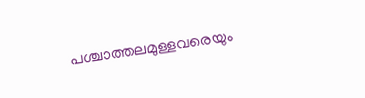പശ്ചാത്തലമുള്ളവരെയും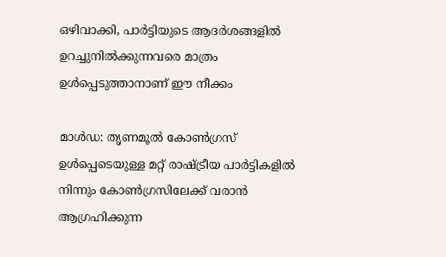ഒഴിവാക്കി, പാർട്ടിയുടെ ആദർശങ്ങളിൽ ഉറച്ചുനിൽക്കുന്നവരെ മാത്രം ഉൾപ്പെടുത്താനാണ് ഈ നീക്കം

മാൾഡ: തൃണമൂൽ കോൺഗ്രസ് ഉൾപ്പെടെയുള്ള മറ്റ് രാഷ്ട്രീയ പാർട്ടികളിൽ നിന്നും കോൺഗ്രസിലേക്ക് വരാൻ ആഗ്രഹിക്കുന്ന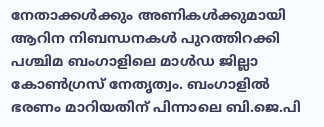നേതാക്കൾക്കും അണികൾക്കുമായി ആറിന നിബന്ധനകൾ പുറത്തിറക്കി പശ്ചിമ ബംഗാളിലെ മാൾഡ ജില്ലാ കോൺഗ്രസ് നേതൃത്വം. ബംഗാളിൽ ഭരണം മാറിയതിന് പിന്നാലെ ബി.ജെ.പി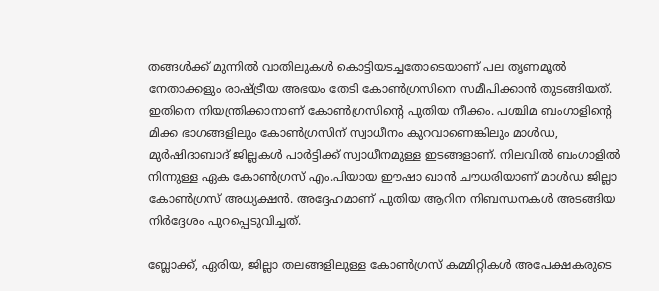തങ്ങൾക്ക് മുന്നിൽ വാതിലുകൾ കൊട്ടിയടച്ചതോടെയാണ് പല തൃണമൂൽ നേതാക്കളും രാഷ്ട്രീയ അഭയം തേടി കോൺഗ്രസിനെ സമീപിക്കാൻ തുടങ്ങിയത്. ഇതിനെ നിയന്ത്രിക്കാനാണ് കോൺഗ്രസിന്റെ പുതിയ നീക്കം. പശ്ചിമ ബംഗാളിന്റെ മിക്ക ഭാഗങ്ങളിലും കോൺഗ്രസിന് സ്വാധീനം കുറവാണെങ്കിലും മാൾഡ, മുർഷിദാബാദ് ജില്ലകൾ പാർട്ടിക്ക് സ്വാധീനമുള്ള ഇടങ്ങളാണ്. നിലവിൽ ബംഗാളിൽ നിന്നുള്ള ഏക കോൺഗ്രസ് എം.പിയായ ഈഷാ ഖാൻ ചൗധരിയാണ് മാൾഡ ജില്ലാ കോൺഗ്രസ് അധ്യക്ഷൻ. അദ്ദേഹമാണ് പുതിയ ആറിന നിബന്ധനകൾ അടങ്ങിയ നിർദ്ദേശം പുറപ്പെടുവിച്ചത്.

ബ്ലോക്ക്, ഏരിയ, ജില്ലാ തലങ്ങളിലുള്ള കോൺഗ്രസ് കമ്മിറ്റികൾ അപേക്ഷകരുടെ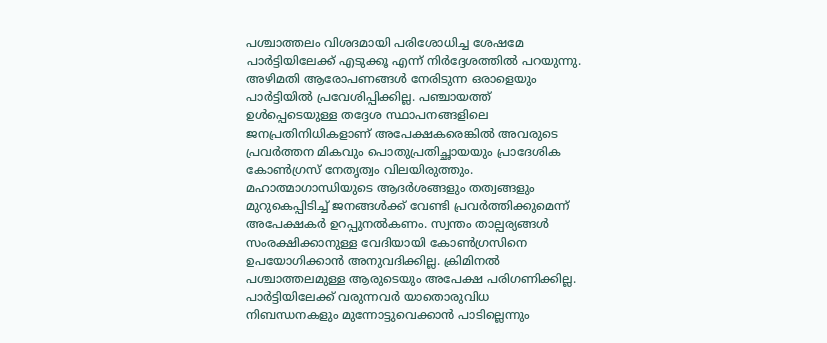പശ്ചാത്തലം വിശദമായി പരിശോധിച്ച ശേഷമേ പാർട്ടിയിലേക്ക് എടുക്കൂ എന്ന് നിർദ്ദേശത്തിൽ പറയുന്നു. അഴിമതി ആരോപണങ്ങൾ നേരിടുന്ന ഒരാളെയും പാർട്ടിയിൽ പ്രവേശിപ്പിക്കില്ല. പഞ്ചായത്ത് ഉൾപ്പെടെയുള്ള തദ്ദേശ സ്ഥാപനങ്ങളിലെ ജനപ്രതിനിധികളാണ് അപേക്ഷകരെങ്കിൽ അവരുടെ പ്രവർത്തന മികവും പൊതുപ്രതിച്ഛായയും പ്രാദേശിക കോൺഗ്രസ് നേതൃത്വം വിലയിരുത്തും. മഹാത്മാഗാന്ധിയുടെ ആദർശങ്ങളും തത്വങ്ങളും മുറുകെപ്പിടിച്ച് ജനങ്ങൾക്ക് വേണ്ടി പ്രവർത്തിക്കുമെന്ന് അപേക്ഷകർ ഉറപ്പുനൽകണം. സ്വന്തം താല്പര്യങ്ങൾ സംരക്ഷിക്കാനുള്ള വേദിയായി കോൺഗ്രസിനെ ഉപയോഗിക്കാൻ അനുവദിക്കില്ല. ക്രിമിനൽ പശ്ചാത്തലമുള്ള ആരുടെയും അപേക്ഷ പരിഗണിക്കില്ല. പാർട്ടിയിലേക്ക് വരുന്നവർ യാതൊരുവിധ നിബന്ധനകളും മുന്നോട്ടുവെക്കാൻ പാടില്ലെന്നും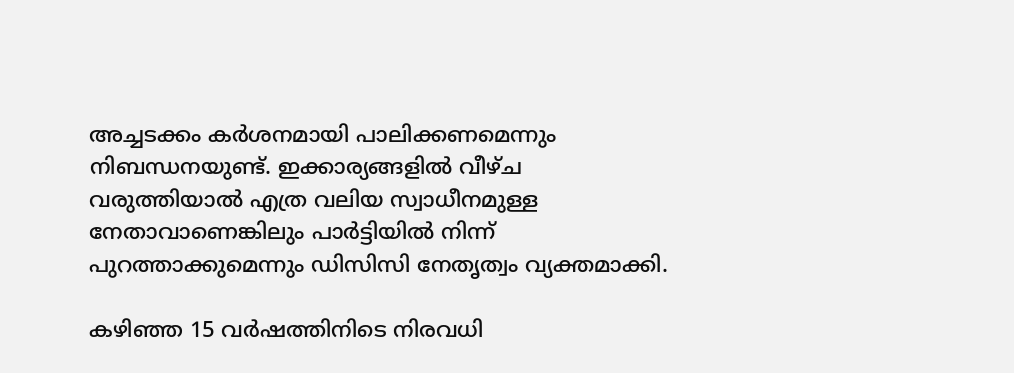അച്ചടക്കം കർശനമായി പാലിക്കണമെന്നും നിബന്ധനയുണ്ട്. ഇക്കാര്യങ്ങളിൽ വീഴ്ച വരുത്തിയാൽ എത്ര വലിയ സ്വാധീനമുള്ള നേതാവാണെങ്കിലും പാർട്ടിയിൽ നിന്ന് പുറത്താക്കുമെന്നും ഡിസിസി നേതൃത്വം വ്യക്തമാക്കി.

കഴിഞ്ഞ 15 വർഷത്തിനിടെ നിരവധി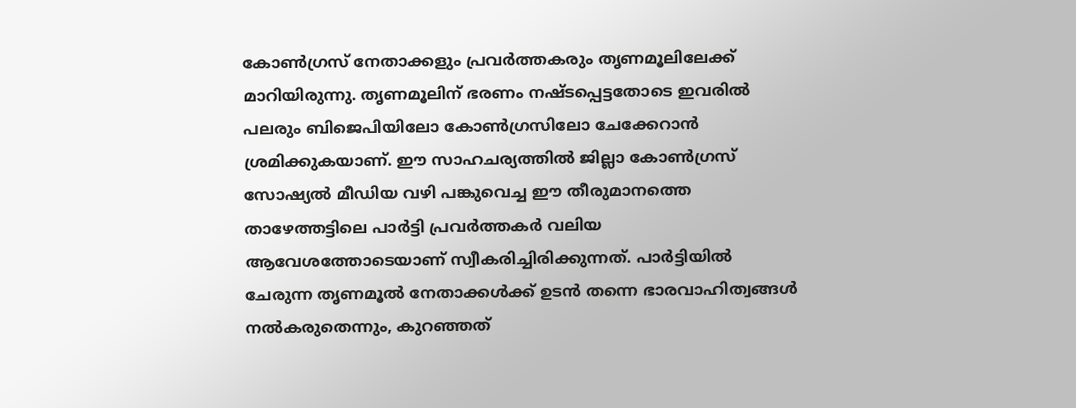കോൺഗ്രസ് നേതാക്കളും പ്രവർത്തകരും തൃണമൂലിലേക്ക് മാറിയിരുന്നു. തൃണമൂലിന് ഭരണം നഷ്ടപ്പെട്ടതോടെ ഇവരിൽ പലരും ബിജെപിയിലോ കോൺഗ്രസിലോ ചേക്കേറാൻ ശ്രമിക്കുകയാണ്. ഈ സാഹചര്യത്തിൽ ജില്ലാ കോൺഗ്രസ് സോഷ്യൽ മീഡിയ വഴി പങ്കുവെച്ച ഈ തീരുമാനത്തെ താഴേത്തട്ടിലെ പാർട്ടി പ്രവർത്തകർ വലിയ ആവേശത്തോടെയാണ് സ്വീകരിച്ചിരിക്കുന്നത്. പാർട്ടിയിൽ ചേരുന്ന തൃണമൂൽ നേതാക്കൾക്ക് ഉടൻ തന്നെ ഭാരവാഹിത്വങ്ങൾ നൽകരുതെന്നും, കുറഞ്ഞത്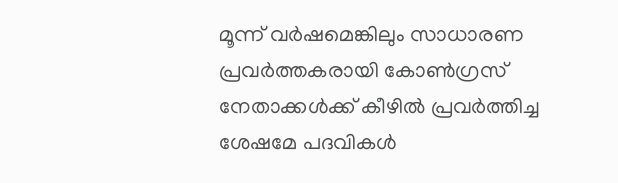മൂന്ന് വർഷമെങ്കിലും സാധാരണ പ്രവർത്തകരായി കോൺഗ്രസ് നേതാക്കൾക്ക് കീഴിൽ പ്രവർത്തിച്ച ശേഷമേ പദവികൾ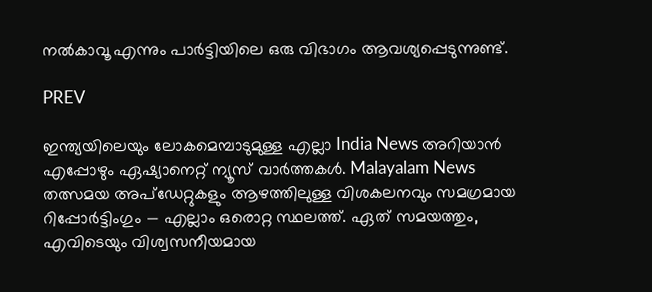നൽകാവൂ എന്നും പാർട്ടിയിലെ ഒരു വിഭാഗം ആവശ്യപ്പെടുന്നുണ്ട്.

PREV

ഇന്ത്യയിലെയും ലോകമെമ്പാടുമുള്ള എല്ലാ India News അറിയാൻ എപ്പോഴും ഏഷ്യാനെറ്റ് ന്യൂസ് വാർത്തകൾ. Malayalam News   തത്സമയ അപ്‌ഡേറ്റുകളും ആഴത്തിലുള്ള വിശകലനവും സമഗ്രമായ റിപ്പോർട്ടിംഗും — എല്ലാം ഒരൊറ്റ സ്ഥലത്ത്. ഏത് സമയത്തും, എവിടെയും വിശ്വസനീയമായ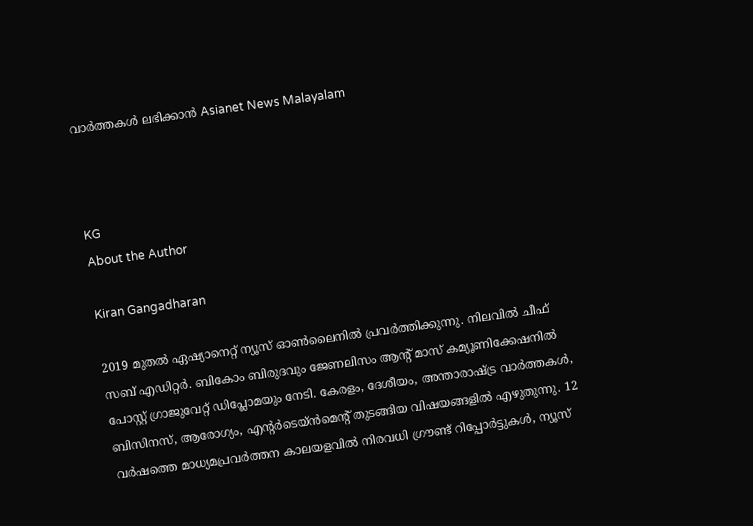വാർത്തകൾ ലഭിക്കാൻ Asianet News Malayalam



KG
About the Author

Kiran Gangadharan

2019 മുതല്‍ ഏഷ്യാനെറ്റ് ന്യൂസ് ഓണ്‍ലൈനില്‍ പ്രവര്‍ത്തിക്കുന്നു. നിലവില്‍ ചീഫ് സബ് എഡിറ്റർ. ബികോം ബിരുദവും ജേണലിസം ആൻ്റ് മാസ് കമ്യൂണിക്കേഷനിൽ പോസ്റ്റ് ഗ്രാജുവേറ്റ് ഡിപ്ലോമയും നേടി. കേരളം, ദേശീയം, അന്താരാഷ്ട്ര വാര്‍ത്തകള്‍, ബിസിനസ്, ആരോഗ്യം, എന്റർടെയ്ൻമെൻ്റ് തുടങ്ങിയ വിഷയങ്ങളില്‍ എഴുതുന്നു. 12 വര്‍ഷത്തെ മാധ്യമപ്രവര്‍ത്തന കാലയളവില്‍ നിരവധി ഗ്രൗണ്ട് റിപ്പോര്‍ട്ടുകള്‍, ന്യൂസ്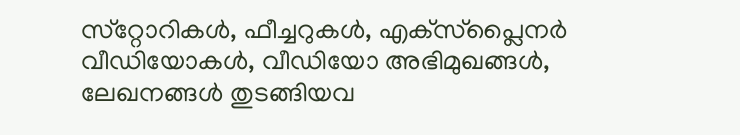സ്‌റ്റോറികള്‍, ഫീച്ചറുകള്‍, എക്‌സ്‌പ്ലൈന‍ർ വീഡിയോകൾ, വീഡിയോ അഭിമുഖങ്ങള്‍, ലേഖനങ്ങള്‍ തുടങ്ങിയവ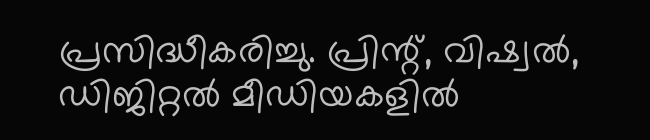പ്രസിദ്ധീകരിച്ചു. പ്രിന്റ്, വിഷ്വല്‍, ഡിജിറ്റല്‍ മീഡിയകളില്‍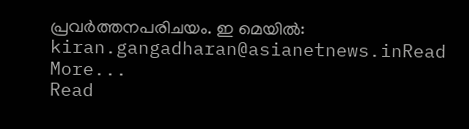പ്രവര്‍ത്തനപരിചയം. ഇ മെയില്‍: kiran.gangadharan@asianetnews.inRead More...
Read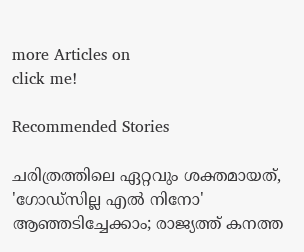more Articles on
click me!

Recommended Stories

ചരിത്രത്തിലെ ഏറ്റവും ശക്തമായത്, 'ഗോഡ്സില്ല എൽ നിനോ' ആഞ്ഞടിച്ചേക്കാം; രാജ്യത്ത് കനത്ത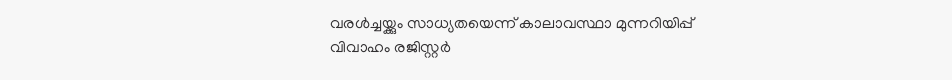വരൾച്ചയ്ക്കും സാധ്യതയെന്ന് കാലാവസ്ഥാ മുന്നറിയിപ്പ്
വിവാഹം രജിസ്റ്റർ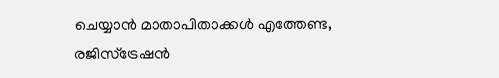ചെയ്യാൻ മാതാപിതാക്കൾ എത്തേണ്ട, രജിസ്ട്രേഷൻ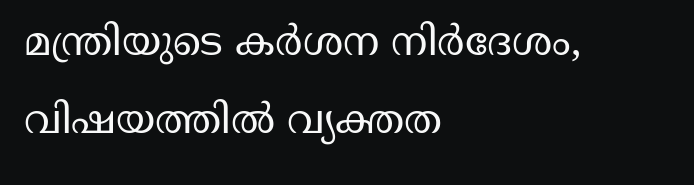മന്ത്രിയുടെ കർശന നിർദേശം, വിഷയത്തിൽ വ്യക്തത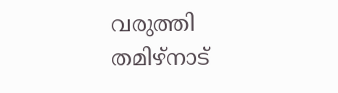വരുത്തി തമിഴ്നാട്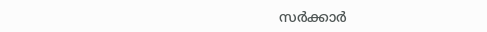സർക്കാർ